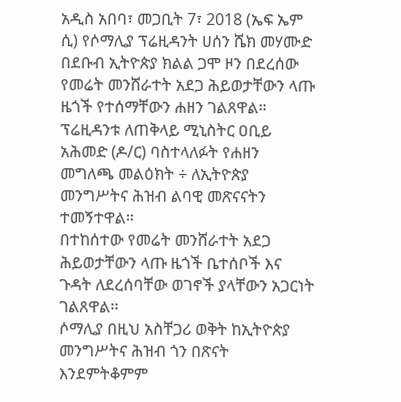አዲስ አበባ፣ መጋቢት 7፣ 2018 (ኤፍ ኤም ሲ) የሶማሊያ ፕሬዚዳንት ሀሰን ሼክ መሃሙድ በደቡብ ኢትዮጵያ ክልል ጋሞ ዞን በደረሰው የመሬት መንሸራተት አደጋ ሕይወታቸውን ላጡ ዜጎች የተሰማቸውን ሐዘን ገልጸዋል።
ፕሬዚዳንቱ ለጠቅላይ ሚኒስትር ዐቢይ አሕመድ (ዶ/ር) ባስተላለፉት የሐዘን መግለጫ መልዕክት ÷ ለኢትዮጵያ መንግሥትና ሕዝብ ልባዊ መጽናናትን ተመኝተዋል።
በተከሰተው የመሬት መንሸራተት አደጋ ሕይወታቸውን ላጡ ዜጎች ቤተሰቦች እና ጉዳት ለደረሰባቸው ወገኖች ያላቸውን አጋርነት ገልጸዋል፡፡
ሶማሊያ በዚህ አስቸጋሪ ወቅት ከኢትዮጵያ መንግሥትና ሕዝብ ጎን በጽናት እንደምትቆምም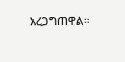አረጋግጠዋል።